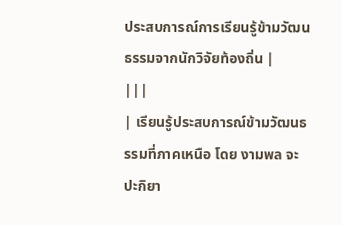ประสบการณ์การเรียนรู้ข้ามวัฒนธรรมจากนักวิจัยท้องถิ่น |
|||
| เรียนรู้ประสบการณ์ข้ามวัฒนธรรมที่ภาคเหนือ โดย งามพล จะปะกิยา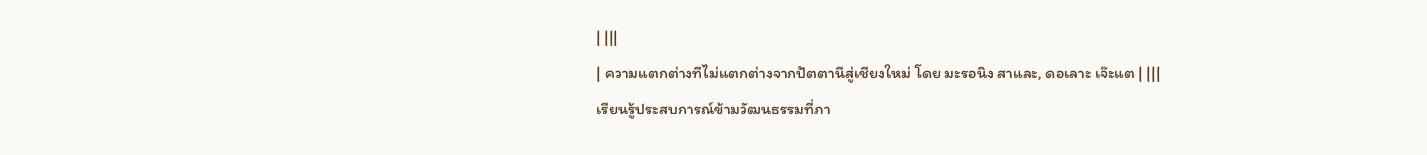| |||
| ความแตกต่างทีไม่แตกต่างจากปัตตานีสู่เชียงใหม่ โดย มะรอนิง สาและ, ดอเลาะ เจ๊ะแต | |||
เรียนรู้ประสบการณ์ข้ามวัฒนธรรมที่ภา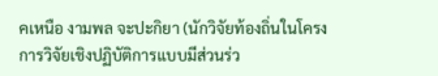คเหนือ งามพล จะปะกิยา (นักวิจัยท้องถิ่นในโครงการวิจัยเชิงปฏิบัติการแบบมีส่วนร่ว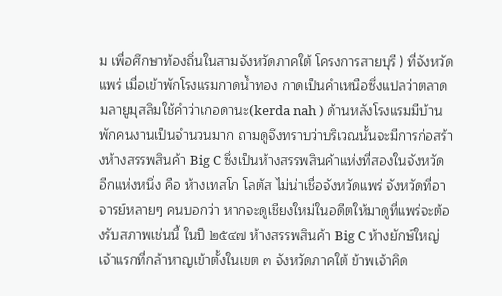ม เพื่อศึกษาท้องถิ่นในสามจังหวัดภาคใต้ โครงการสายบุรี ) ที่จังหวัดแพร่ เมื่อเข้าพักโรงแรมกาดน้ำทอง กาดเป็นคำเหนือซึ่งแปลว่าตลาด มลายูมุสลิมใช้คำว่าเกอดานะ(kerda nah ) ด้านหลังโรงแรมมีบ้านพักคนงานเป็นจำนวนมาก ถามดูจึงทราบว่าบริเวณนั้นจะมีการก่อสร้างห้างสรรพสินค้า Big C ซึ่งเป็นห้างสรรพสินค้าแห่งที่สองในจังหวัด อีกแห่งหนึ่ง คือ ห้างเทสโก โลตัส ไม่น่าเชื่อจังหวัดแพร่ จังหวัดที่อาจารย์หลายๆ คนบอกว่า หากจะดูเชียงใหม่ในอดีตให้มาดูที่แพร่จะต้องรับสภาพเช่นนี้ ในปี ๒๕๔๗ ห้างสรรพสินค้า Big C ห้างยักษ์ใหญ่เจ้าแรกที่กล้าหาญเข้าตั้งในเขต ๓ จังหวัดภาคใต้ ข้าพเจ้าคิด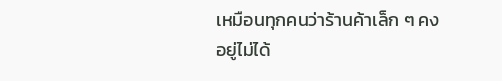เหมือนทุกคนว่าร้านค้าเล็ก ๆ คงอยู่ไม่ได้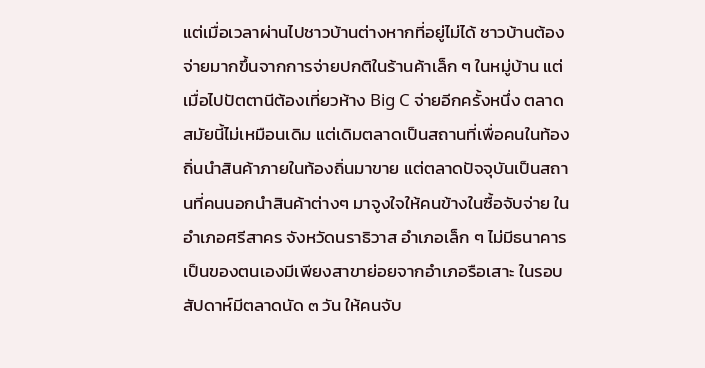แต่เมื่อเวลาผ่านไปชาวบ้านต่างหากที่อยู่ไม่ได้ ชาวบ้านต้องจ่ายมากขึ้นจากการจ่ายปกติในร้านค้าเล็ก ๆ ในหมู่บ้าน แต่เมื่อไปปัตตานีต้องเที่ยวห้าง Big C จ่ายอีกครั้งหนึ่ง ตลาดสมัยนี้ไม่เหมือนเดิม แต่เดิมตลาดเป็นสถานที่เพื่อคนในท้องถิ่นนำสินค้าภายในท้องถิ่นมาขาย แต่ตลาดปัจจุบันเป็นสถานที่คนนอกนำสินค้าต่างๆ มาจูงใจให้คนข้างในซื้อจับจ่าย ในอำเภอศรีสาคร จังหวัดนราธิวาส อำเภอเล็ก ๆ ไม่มีธนาคารเป็นของตนเองมีเพียงสาขาย่อยจากอำเภอรือเสาะ ในรอบสัปดาห์มีตลาดนัด ๓ วัน ให้คนจับ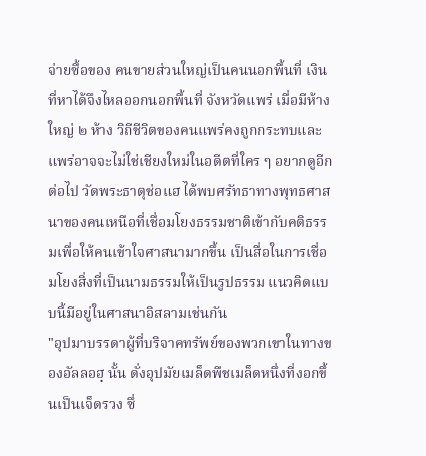จ่ายซื้อของ คนขายส่วนใหญ่เป็นคนนอกพื้นที่ เงินที่หาได้จึงไหลออกนอกพื้นที่ จังหวัดแพร่ เมื่อมีห้างใหญ่ ๒ ห้าง วิถีชีวิตของคนแพร่คงถูกกระทบและแพร่อาจจะไม่ใช่เชียงใหม่ในอดีตที่ใคร ๆ อยากดูอีกต่อไป วัดพระธาตุช่อแฮ ได้พบศรัทธาทางพุทธศาสนาของคนเหนือที่เชื่อมโยงธรรมชาติเข้ากับคติธรรมเพื่อให้คนเข้าใจศาสนามากขึ้น เป็นสื่อในการเชื่อมโยงสิ่งที่เป็นนามธรรมให้เป็นรูปธรรม แนวคิดแบบนี้มีอยู่ในศาสนาอิสลามเช่นกัน
"อุปมาบรรดาผู้ที่บริจาคทรัพย์ของพวกเขาในทางของอัลลอฮฺ นั้น ดั่งอุปมัยเมล็ดพืชเมล็ดหนึ่งที่งอกขึ้นเป็นเจ็ดรวง ซึ่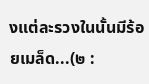งแต่ละรวงในนั้นมีร้อยเมล็ด...(๒ :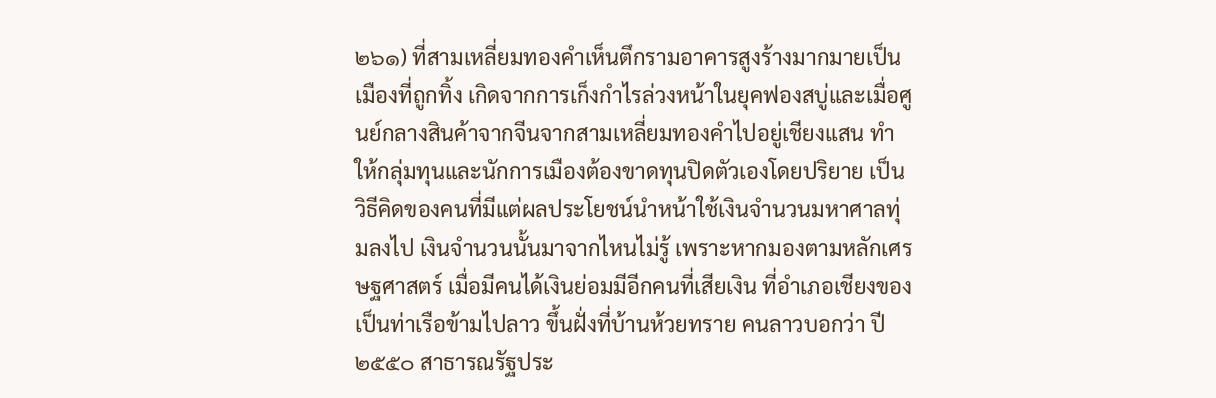๒๖๑) ที่สามเหลี่ยมทองคำเห็นตึกรามอาคารสูงร้างมากมายเป็นเมืองที่ถูกทิ้ง เกิดจากการเก็งกำไรล่วงหน้าในยุคฟองสบู่และเมื่อศูนย์กลางสินค้าจากจีนจากสามเหลี่ยมทองคำไปอยู่เชียงแสน ทำให้กลุ่มทุนและนักการเมืองต้องขาดทุนปิดตัวเองโดยปริยาย เป็นวิธีคิดของคนที่มีแต่ผลประโยชน์นำหน้าใช้เงินจำนวนมหาศาลทุ่มลงไป เงินจำนวนนั้นมาจากไหนไม่รู้ เพราะหากมองตามหลักเศรษฐศาสตร์ เมื่อมีคนได้เงินย่อมมีอีกคนที่เสียเงิน ที่อำเภอเชียงของเป็นท่าเรือข้ามไปลาว ขึ้นฝั่งที่บ้านห้วยทราย คนลาวบอกว่า ปี ๒๕๕๐ สาธารณรัฐประ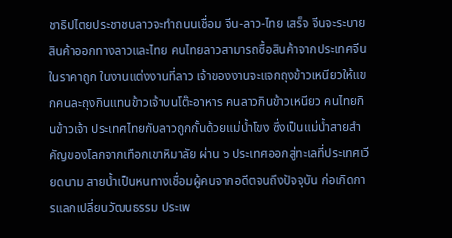ชาธิปไตยประชาชนลาวจะทำถนนเชื่อม จีน-ลาว-ไทย เสร็จ จีนจะระบายสินค้าออกทางลาวและไทย คนไทยลาวสามารถซื้อสินค้าจากประเทศจีนในราคาถูก ในงานแต่งงานที่ลาว เจ้าของงานจะแจกถุงข้าวเหนียวให้แขกคนละถุงกินแทนข้าวเจ้าบนโต๊ะอาหาร คนลาวกินข้าวเหนียว คนไทยกินข้าวเจ้า ประเทศไทยกับลาวถูกกั้นด้วยแม่น้ำโขง ซึ่งเป็นแม่น้ำสายสำคัญของโลกจากเทือกเขาหิมาลัย ผ่าน ๖ ประเทศออกสู่ทะเลที่ประเทศเวียดนาม สายน้ำเป็นหนทางเชื่อมผู้คนจากอดีตจนถึงปัจจุบัน ก่อเกิดการแลกเปลี่ยนวัฒนธรรม ประเพ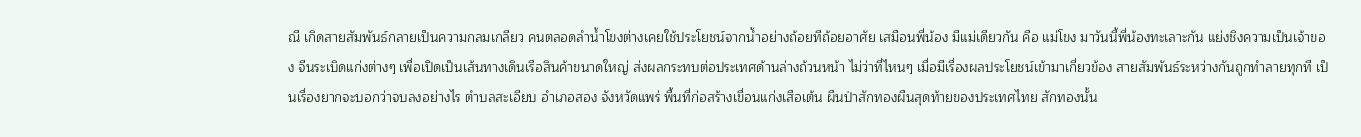ณี เกิดสายสัมพันธ์กลายเป็นความกลมเกลียว คนตลอดลำน้ำโขงต่างเคยใช้ประโยชน์จากน้ำอย่างถ้อยทีถ้อยอาศัย เสมือนพี่น้อง มีแม่เดียวกัน คือ แม่โขง มาวันนี้พี่น้องทะเลาะกัน แย่งชิงความเป็นเจ้าของ จีนระเบิดแก่งต่างๆ เพื่อเปิดเป็นเส้นทางเดินเรือสินค้าขนาดใหญ่ ส่งผลกระทบต่อประเทศด้านล่างถ้วนหน้า ไม่ว่าที่ไหนๆ เมื่อมีเรื่องผลประโยชน์เข้ามาเกี่ยวข้อง สายสัมพันธ์ระหว่างกันถูกทำลายทุกที เป็นเรื่องยากจะบอกว่าจบลงอย่างไร ตำบลสะเอียบ อำเภอสอง จังหวัดแพร่ พื้นที่ก่อสร้างเขื่อนแก่งเสือเต้น ผืนป่าสักทองผืนสุดท้ายของประเทศไทย สักทองนั้น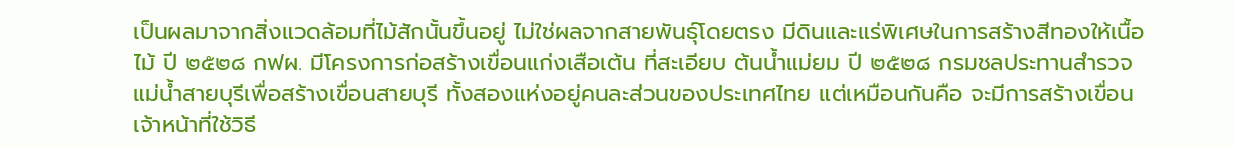เป็นผลมาจากสิ่งแวดล้อมที่ไม้สักนั้นขึ้นอยู่ ไม่ใช่ผลจากสายพันธุ์โดยตรง มีดินและแร่พิเศษในการสร้างสีทองให้เนื้อไม้ ปี ๒๕๒๘ กฟผ. มีโครงการก่อสร้างเขื่อนแก่งเสือเต้น ที่สะเอียบ ต้นน้ำแม่ยม ปี ๒๕๒๘ กรมชลประทานสำรวจแม่น้ำสายบุรีเพื่อสร้างเขื่อนสายบุรี ทั้งสองแห่งอยู่คนละส่วนของประเทศไทย แต่เหมือนกันคือ จะมีการสร้างเขื่อน เจ้าหน้าที่ใช้วิธี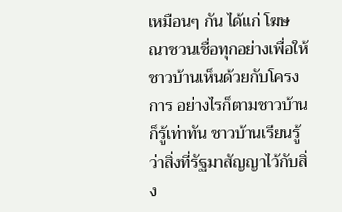เหมือนๆ กัน ได้แก่ โฆษณาชวนเชื่อทุกอย่างเพื่อให้ชาวบ้านเห็นด้วยกับโครงการ อย่างไรก็ตามชาวบ้านก็รู้เท่าทัน ชาวบ้านเรียนรู้ว่าสิ่งที่รัฐมาสัญญาไว้กับสิ่ง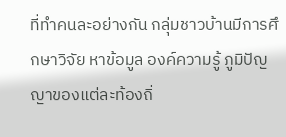ที่ทำคนละอย่างกัน กลุ่มชาวบ้านมีการศึกษาวิจัย หาข้อมูล องค์ความรู้ ภูมิปัญญาของแต่ละท้องถิ่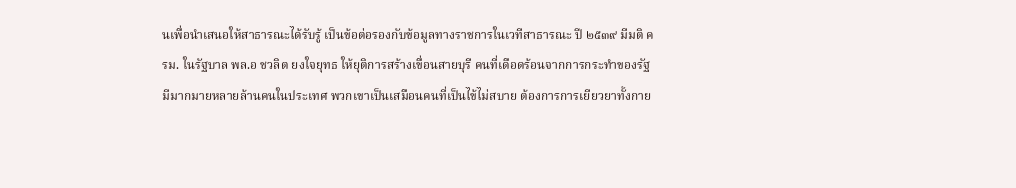นเพื่อนำเสนอให้สาธารณะได้รับรู้ เป็นข้อต่อรองกับข้อมูลทางราชการในเวทีสาธารณะ ปี ๒๕๓๙ มีมติ ครม. ในรัฐบาล พล.อ ชวลิต ยงใจยุทธ ให้ยุติการสร้างเขื่อนสายบุรี คนที่เดือดร้อนจากการกระทำของรัฐ มีมากมายหลายล้านคนในประเทศ พวกเขาเป็นเสมือนคนที่เป็นไข้ไม่สบาย ต้องการการเยียวยาทั้งกาย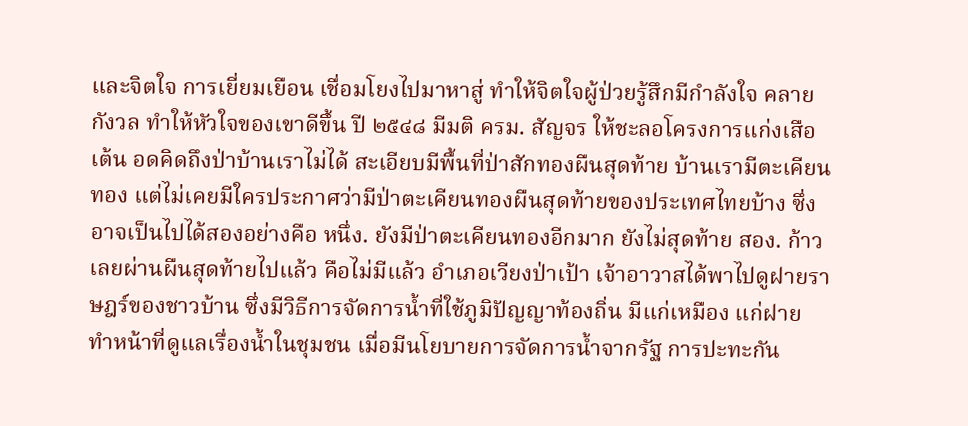และจิตใจ การเยี่ยมเยือน เชื่อมโยงไปมาหาสู่ ทำให้จิตใจผู้ป่วยรู้สึกมีกำลังใจ คลายกังวล ทำให้หัวใจของเขาดีขึ้น ปี ๒๕๔๘ มีมติ ครม. สัญจร ให้ชะลอโครงการแก่งเสือเต้น อดคิดถึงป่าบ้านเราไม่ได้ สะเอียบมีพื้นที่ป่าสักทองผืนสุดท้าย บ้านเรามีตะเคียนทอง แต่ไม่เคยมีใครประกาศว่ามีป่าตะเคียนทองผืนสุดท้ายของประเทศไทยบ้าง ซึ่งอาจเป็นไปได้สองอย่างคือ หนึ่ง. ยังมีป่าตะเคียนทองอีกมาก ยังไม่สุดท้าย สอง. ก้าวเลยผ่านผืนสุดท้ายไปแล้ว คือไม่มีแล้ว อำเภอเวียงป่าเป้า เจ้าอาวาสได้พาไปดูฝายราษฎร์ของชาวบ้าน ซึ่งมีวิธีการจัดการน้ำที่ใช้ภูมิปัญญาท้องถิ่น มีแก่เหมือง แก่ฝาย ทำหน้าที่ดูแลเรื่องน้ำในชุมชน เมื่อมีนโยบายการจัดการน้ำจากรัฐ การปะทะกัน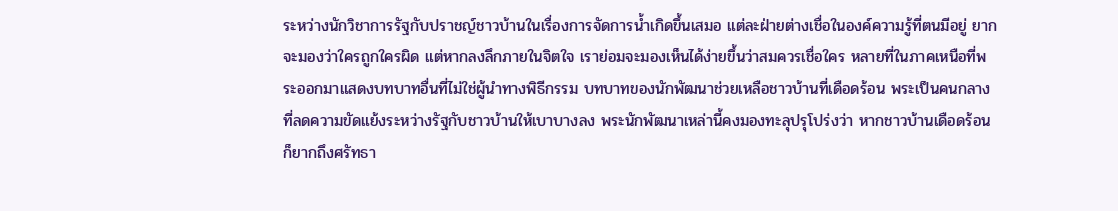ระหว่างนักวิชาการรัฐกับปราชญ์ชาวบ้านในเรื่องการจัดการน้ำเกิดขึ้นเสมอ แต่ละฝ่ายต่างเชื่อในองค์ความรู้ที่ตนมีอยู่ ยากจะมองว่าใครถูกใครผิด แต่หากลงลึกภายในจิตใจ เราย่อมจะมองเห็นได้ง่ายขึ้นว่าสมควรเชื่อใคร หลายที่ในภาคเหนือที่พระออกมาแสดงบทบาทอื่นที่ไม่ใช่ผู้นำทางพิธีกรรม บทบาทของนักพัฒนาช่วยเหลือชาวบ้านที่เดือดร้อน พระเป็นคนกลางที่ลดความขัดแย้งระหว่างรัฐกับชาวบ้านให้เบาบางลง พระนักพัฒนาเหล่านี้คงมองทะลุปรุโปร่งว่า หากชาวบ้านเดือดร้อนก็ยากถึงศรัทธา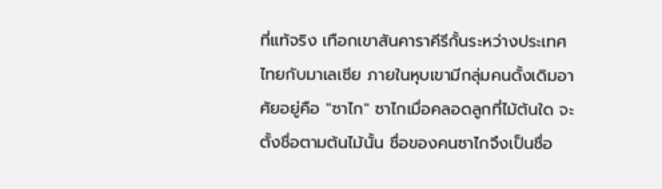ที่แท้จริง เทือกเขาสันคาราคีรีกั้นระหว่างประเทศไทยกับมาเลเซีย ภายในหุบเขามีกลุ่มคนดั้งเดิมอาศัยอยู่คือ "ซาไก" ซาไกเมื่อคลอดลูกที่ไม้ต้นใด จะตั้งชื่อตามต้นไม้นั้น ชื่อของคนซาไกจึงเป็นชื่อ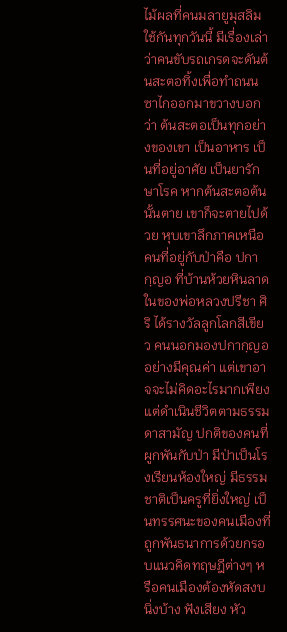ไม้ผลที่คนมลายูมุสลิมใช้กันทุกวันนี้ มีเรื่องเล่าว่าคนขับรถเกรดจะดันต้นสะตอทิ้งเพื่อทำถนน ซาไกออกมาขวางบอกว่า ต้นสะตอเป็นทุกอย่างของเขา เป็นอาหาร เป็นที่อยู่อาศัย เป็นยารักษาโรค หากต้นสะตอต้นนั้นตาย เขาก็จะตายไปด้วย หุบเขาลึกภาคเหนือ คนที่อยู่กับป่าคือ ปกากฺญอ ที่บ้านห้วยหินลาดในของพ่อหลวงปรีชา ศิริ ได้รางวัลลูกโลกสีเขียว คนนอกมองปกากฺญออย่างมีคุณค่า แต่เขาอาจจะไม่คิดอะไรมากเพียงแต่ดำเนินชีวิตตามธรรมดาสามัญ ปกติของคนที่ผูกพันกับป่า มีป่าเป็นโรงเรียนห้องใหญ่ มีธรรมชาติเป็นครูที่ยิ่งใหญ่ เป็นทรรศนะของคนเมืองที่ถูกพันธนาการด้วยกรอบแนวคิดทฤษฎีต่างๆ หรือคนเมืองต้องหัดสงบนิ่งบ้าง ฟังเสียง หัว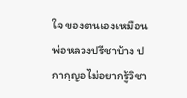ใจ ของตนเองเหมือนพ่อหลวงปรีชาบ้าง ปกากฺญอไม่อยากรู้วิชา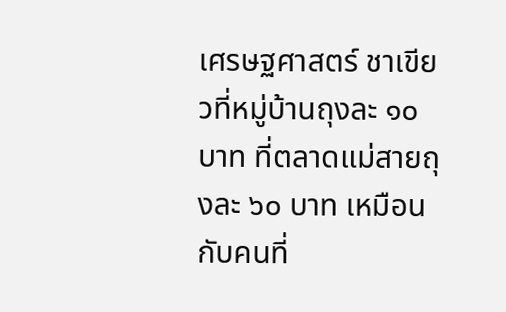เศรษฐศาสตร์ ชาเขียวที่หมู่บ้านถุงละ ๑๐ บาท ที่ตลาดแม่สายถุงละ ๖๐ บาท เหมือนกับคนที่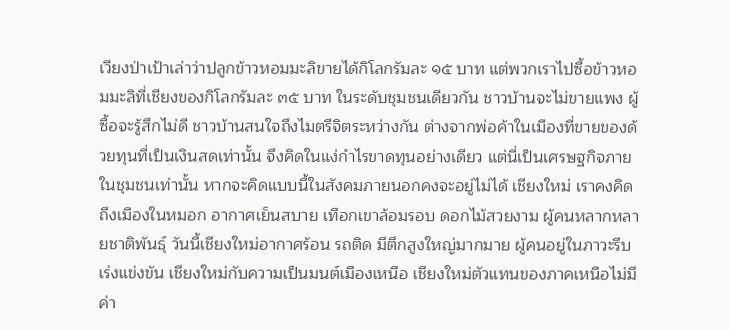เวียงป่าเป้าเล่าว่าปลูกข้าวหอมมะลิขายได้กิโลกรัมละ ๑๕ บาท แต่พวกเราไปซื้อข้าวหอมมะลิที่เชียงของกิโลกรัมละ ๓๕ บาท ในระดับชุมชนเดียวกัน ชาวบ้านจะไม่ขายแพง ผู้ซื้อจะรู้สึกไม่ดี ชาวบ้านสนใจถึงไมตรีจิตระหว่างกัน ต่างจากพ่อค้าในเมืองที่ขายของด้วยทุนที่เป็นเงินสดเท่านั้น จึงคิดในแง่กำไรขาดทุนอย่างเดียว แต่นี่เป็นเศรษฐกิจภายในชุมชนเท่านั้น หากจะคิดแบบนี้ในสังคมภายนอกคงจะอยู่ไม่ได้ เชียงใหม่ เราคงคิดถึงเมืองในหมอก อากาศเย็นสบาย เทือกเขาล้อมรอบ ดอกไม้สวยงาม ผู้คนหลากหลายชาติพันธุ์ วันนี้เชียงใหม่อากาศร้อน รถติด มีตึกสูงใหญ่มากมาย ผู้คนอยู่ในภาวะรีบเร่งแข่งขัน เชียงใหม่กับความเป็นมนต์เมืองเหนือ เชียงใหม่ตัวแทนของภาคเหนือไม่มีค่า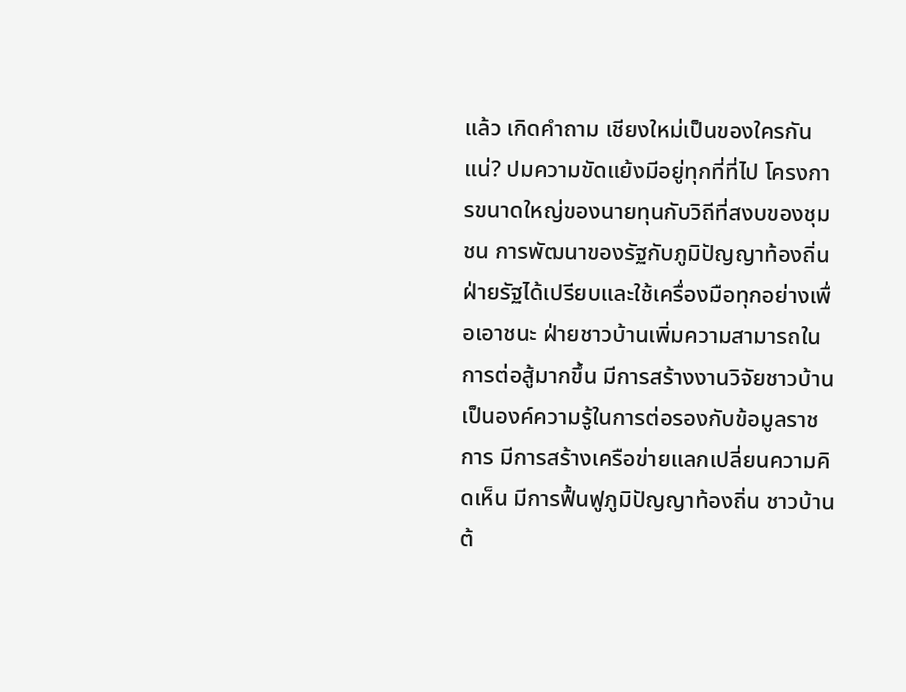แล้ว เกิดคำถาม เชียงใหม่เป็นของใครกันแน่? ปมความขัดแย้งมีอยู่ทุกที่ที่ไป โครงการขนาดใหญ่ของนายทุนกับวิถีที่สงบของชุมชน การพัฒนาของรัฐกับภูมิปัญญาท้องถิ่น ฝ่ายรัฐได้เปรียบและใช้เครื่องมือทุกอย่างเพื่อเอาชนะ ฝ่ายชาวบ้านเพิ่มความสามารถในการต่อสู้มากขึ้น มีการสร้างงานวิจัยชาวบ้านเป็นองค์ความรู้ในการต่อรองกับข้อมูลราชการ มีการสร้างเครือข่ายแลกเปลี่ยนความคิดเห็น มีการฟื้นฟูภูมิปัญญาท้องถิ่น ชาวบ้านต้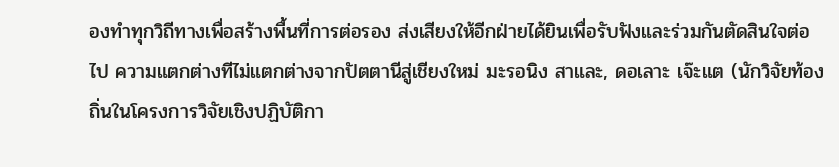องทำทุกวิถีทางเพื่อสร้างพื้นที่การต่อรอง ส่งเสียงให้อีกฝ่ายได้ยินเพื่อรับฟังและร่วมกันตัดสินใจต่อไป ความแตกต่างทีไม่แตกต่างจากปัตตานีสู่เชียงใหม่ มะรอนิง สาและ, ดอเลาะ เจ๊ะแต (นักวิจัยท้องถิ่นในโครงการวิจัยเชิงปฏิบัติกา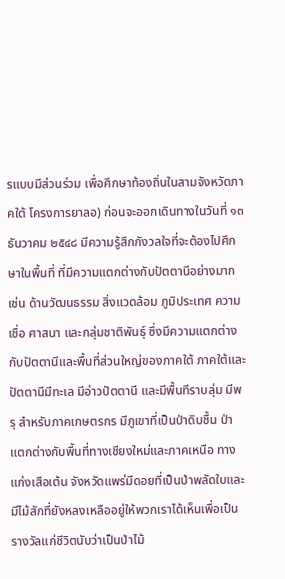รแบบมีส่วนร่วม เพื่อศึกษาท้องถิ่นในสามจังหวัดภาคใต้ โครงการยาลอ) ก่อนจะออกเดินทางในวันที่ ๑๓ ธันวาคม ๒๕๔๘ มีความรู้สึกกังวลใจที่จะต้องไปศึกษาในพื้นที่ ที่มีความแตกต่างกับปัตตานีอย่างมาก เช่น ด้านวัฒนธรรม สิ่งแวดล้อม ภูมิประเทศ ความเชื่อ ศาสนา และกลุ่มชาติพันธุ์ ซึ่งมีความแตกต่างกับปัตตานีและพื้นที่ส่วนใหญ่ของภาคใต้ ภาคใต้และปัตตานีมีทะเล มีอ่าวปัตตานี และมีพื้นทีราบลุ่ม มีพรุ สำหรับภาคเกษตรกร มีภูเขาที่เป็นป่าดิบชื้น ป่าแตกต่างกับพื้นที่ทางเชียงใหม่และภาคเหนือ ทางแก่งเสือเต้น จังหวัดแพร่มีดอยที่เป็นป่าพลัดใบและมีไม้สักที่ยังหลงเหลืออยู่ให้พวกเราได้เห็นเพื่อเป็นรางวัลแก่ชีวิตนับว่าเป็นป่าไม้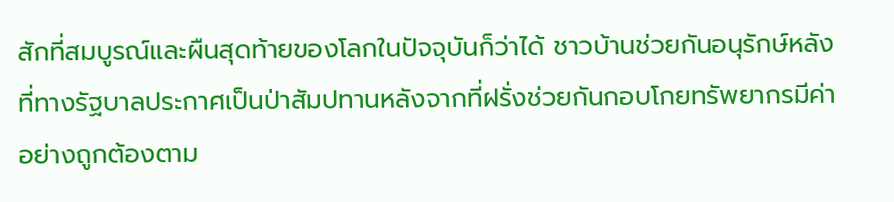สักที่สมบูรณ์และผืนสุดท้ายของโลกในปัจจุบันก็ว่าได้ ชาวบ้านช่วยกันอนุรักษ์หลังที่ทางรัฐบาลประกาศเป็นป่าสัมปทานหลังจากที่ฝรั่งช่วยกันกอบโกยทรัพยากรมีค่าอย่างถูกต้องตาม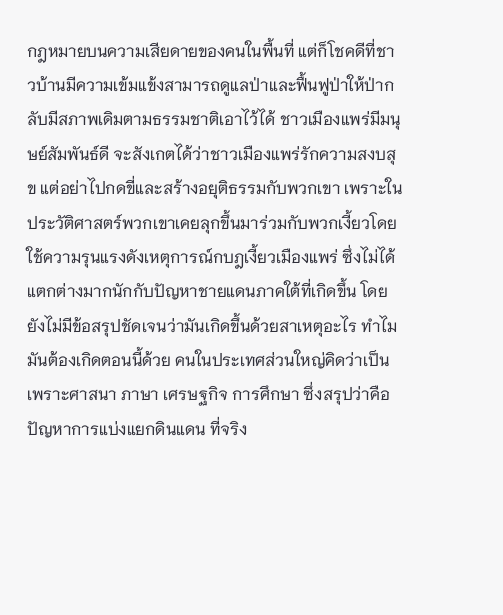กฎหมายบนความเสียดายของคนในพื้นที่ แต่ก็โชคดีที่ชาวบ้านมีความเข้มแข้งสามารถดูแลป่าและฟื้นฟูป่าให้ป่ากลับมีสภาพเดิมตามธรรมชาติเอาไว้ได้ ชาวเมืองแพร่มีมนุษย์สัมพันธ์ดี จะสังเกตได้ว่าชาวเมืองแพร่รักความสงบสุข แต่อย่าไปกดขี่และสร้างอยุติธรรมกับพวกเขา เพราะในประวัติศาสตร์พวกเขาเคยลุกขึ้นมาร่วมกับพวกเงี้ยวโดยใช้ความรุนแรงดังเหตุการณ์กบฎเงี้ยวเมืองแพร่ ซึ่งไม่ได้แตกต่างมากนักกับปัญหาชายแดนภาคใต้ที่เกิดขึ้น โดยยังไม่มีข้อสรุปชัดเจนว่ามันเกิดขึ้นด้วยสาเหตุอะไร ทำไมมันต้องเกิดตอนนี้ด้วย คนในประเทศส่วนใหญ่คิดว่าเป็นเพราะศาสนา ภาษา เศรษฐกิจ การศึกษา ซึ่งสรุปว่าคือปัญหาการแบ่งแยกดินแดน ที่จริง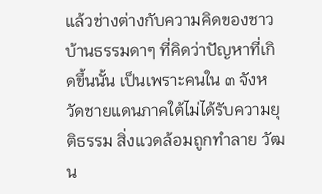แล้วช่างต่างกับความคิดของชาวบ้านธรรมดาๆ ที่คิดว่าปัญหาที่เกิดขึ้นนั้น เป็นเพราะคนใน ๓ จังหวัดชายแดนภาคใต้ไม่ได้รับความยุติธรรม สิ่งแวดล้อมถูกทำลาย วัฒน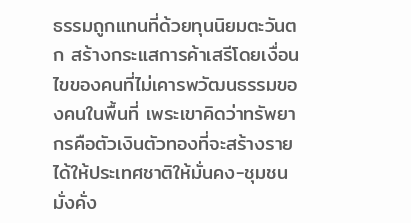ธรรมถูกแทนที่ด้วยทุนนิยมตะวันตก สร้างกระแสการค้าเสรีโดยเงื่อนไขของคนที่ไม่เคารพวัฒนธรรมของคนในพื้นที่ เพระเขาคิดว่าทรัพยากรคือตัวเงินตัวทองที่จะสร้างรายได้ให้ประเทศชาติให้มั่นคง-ชุมชนมั่งคั่ง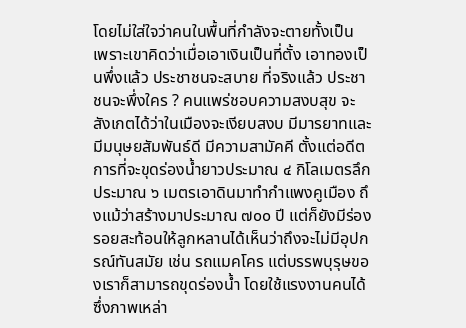โดยไม่ใส่ใจว่าคนในพื้นที่กำลังจะตายทั้งเป็น เพราะเขาคิดว่าเมื่อเอาเงินเป็นที่ตั้ง เอาทองเป็นพึ่งแล้ว ประชาชนจะสบาย ที่จริงแล้ว ประชาชนจะพึ่งใคร ? คนแพร่ชอบความสงบสุข จะสังเกตได้ว่าในเมืองจะเงียบสงบ มีมารยาทและมีมนุษยสัมพันธ์ดี มีความสามัคคี ตั้งแต่อดีตการที่จะขุดร่องน้ำยาวประมาณ ๔ กิโลเมตรลึกประมาณ ๖ เมตรเอาดินมาทำกำแพงคูเมือง ถึงแม้ว่าสร้างมาประมาณ ๗๐๐ ปี แต่ก็ยังมีร่องรอยสะท้อนให้ลูกหลานได้เห็นว่าถึงจะไม่มีอุปกรณ์ทันสมัย เช่น รถแมคโคร แต่บรรพบุรุษของเราก็สามารถขุดร่องน้ำ โดยใช้แรงงานคนได้ ซึ่งภาพเหล่า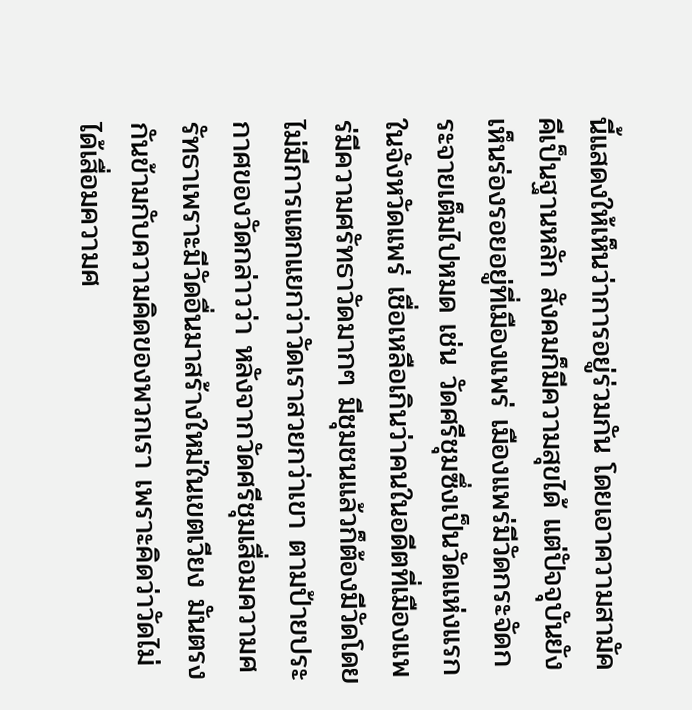นี้แสดงให้เห็นว่าการอยู่ร่วมกัน โดยเอาความสามัคคีเป็นฐานหลัก สังคมก็มีความสุขได้ แต่ปัจจุบันยังเห็นร่องรอยอยู่ที่เมืองแพร่ เมืองแพร่มีวัดกระจัดกระจายเต็มไปหมด เช่น วัดศรีชุมซึ่งเป็นวัดแห่งแรกในจังหวัดแพร่ เชื่อเหลือเกินว่าคนในอดีตที่เมืองแพร่มีความศรัทธาวัดมากๆ มีชุมชนแล้วก็ต้องมีวัดโดยไม่มีการแตกแยกว่าวัดเราสวยกว่าเขา ตามป้ายประกาศของวัดกล่าวว่า หลังจากวัดศรีชุมเสื่อมความศรัทธาเพราะมีวัดอื่นมาสร้างใหม่ในเขตเวียง มันตรงกันข้ามกับความคิดของพวกเรา เพราะคิดว่าวัดไม่ได้เสื่อมความศ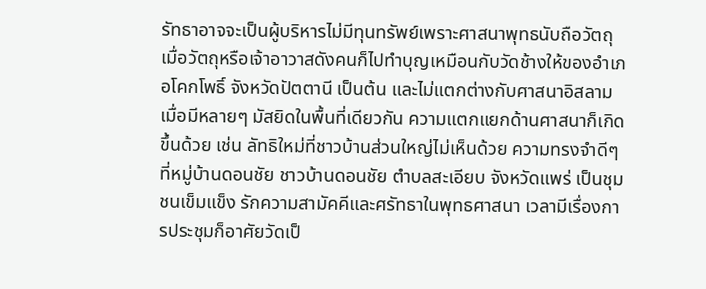รัทธาอาจจะเป็นผู้บริหารไม่มีทุนทรัพย์เพราะศาสนาพุทธนับถือวัตถุ เมื่อวัตถุหรือเจ้าอาวาสดังคนก็ไปทำบุญเหมือนกับวัดช้างให้ของอำเภอโคกโพธิ์ จังหวัดปัตตานี เป็นต้น และไม่แตกต่างกับศาสนาอิสลามเมื่อมีหลายๆ มัสยิดในพื้นที่เดียวกัน ความแตกแยกด้านศาสนาก็เกิดขึ้นด้วย เช่น ลัทธิใหม่ที่ชาวบ้านส่วนใหญ่ไม่เห็นด้วย ความทรงจำดีๆ ที่หมู่บ้านดอนชัย ชาวบ้านดอนชัย ตำบลสะเอียบ จังหวัดแพร่ เป็นชุมชนเข็มแข็ง รักความสามัคคีและศรัทธาในพุทธศาสนา เวลามีเรื่องการประชุมก็อาศัยวัดเป็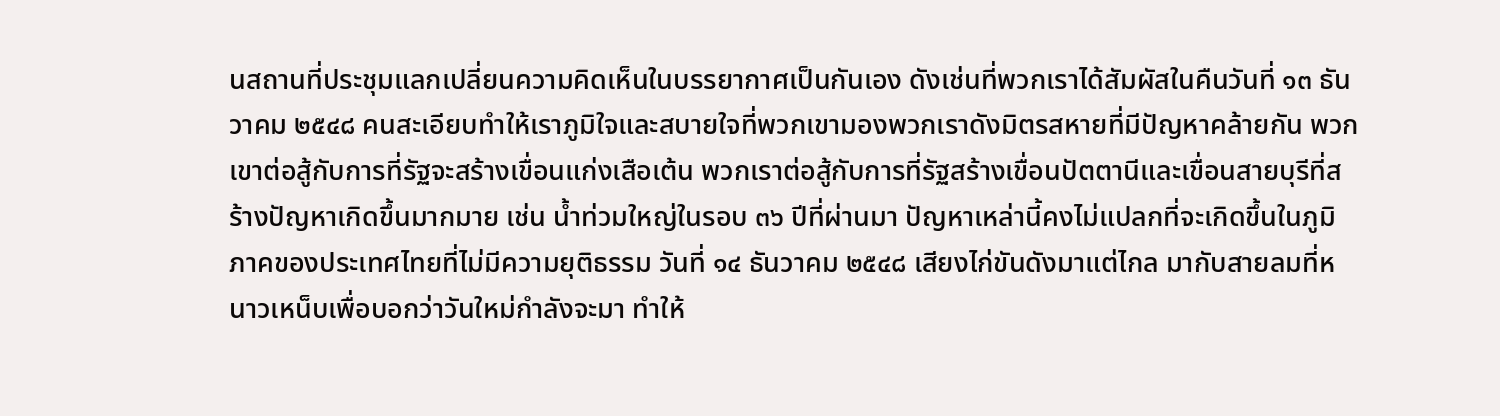นสถานที่ประชุมแลกเปลี่ยนความคิดเห็นในบรรยากาศเป็นกันเอง ดังเช่นที่พวกเราได้สัมผัสในคืนวันที่ ๑๓ ธันวาคม ๒๕๔๘ คนสะเอียบทำให้เราภูมิใจและสบายใจที่พวกเขามองพวกเราดังมิตรสหายที่มีปัญหาคล้ายกัน พวกเขาต่อสู้กับการที่รัฐจะสร้างเขื่อนแก่งเสือเต้น พวกเราต่อสู้กับการที่รัฐสร้างเขื่อนปัตตานีและเขื่อนสายบุรีที่สร้างปัญหาเกิดขึ้นมากมาย เช่น น้ำท่วมใหญ่ในรอบ ๓๖ ปีที่ผ่านมา ปัญหาเหล่านี้คงไม่แปลกที่จะเกิดขึ้นในภูมิภาคของประเทศไทยที่ไม่มีความยุติธรรม วันที่ ๑๔ ธันวาคม ๒๕๔๘ เสียงไก่ขันดังมาแต่ไกล มากับสายลมที่หนาวเหน็บเพื่อบอกว่าวันใหม่กำลังจะมา ทำให้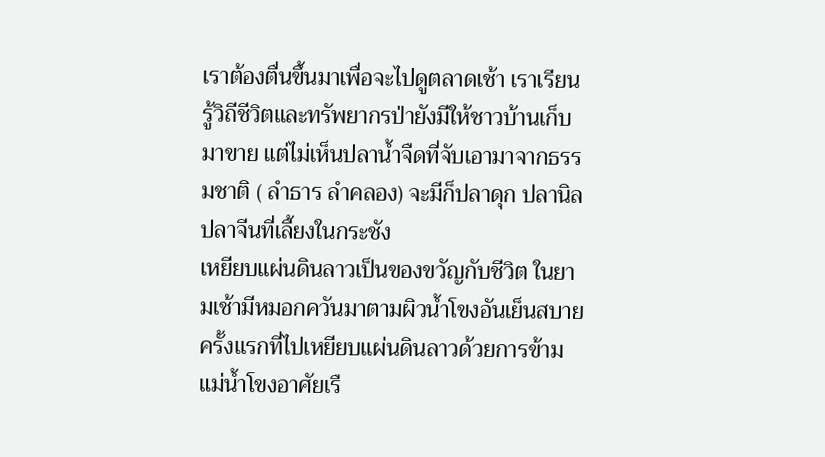เราต้องตื่นขึ้นมาเพื่อจะไปดูตลาดเช้า เราเรียนรู้วิถีชีวิตและทรัพยากรป่ายังมีให้ชาวบ้านเก็บมาขาย แต่ไม่เห็นปลาน้ำจืดที่จับเอามาจากธรรมชาติ ( ลำธาร ลำคลอง) จะมีก็ปลาดุก ปลานิล ปลาจีนที่เลี้ยงในกระชัง
เหยียบแผ่นดินลาวเป็นของขวัญกับชีวิต ในยามเช้ามีหมอกควันมาตามผิวน้ำโขงอันเย็นสบายครั้งแรกที่ไปเหยียบแผ่นดินลาวด้วยการข้ามแม่น้ำโขงอาศัยเรื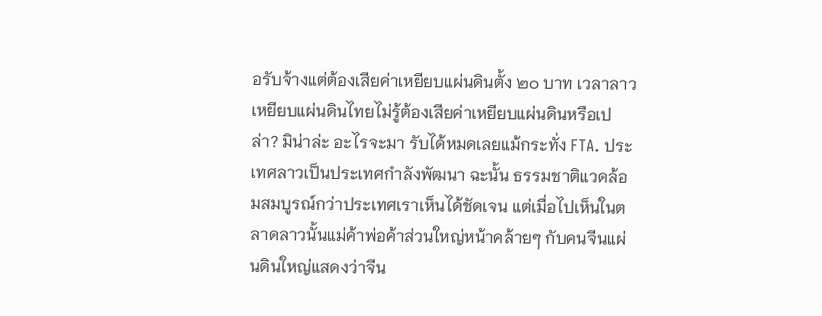อรับจ้างแต่ต้องเสียค่าเหยียบแผ่นดินตั้ง ๒๐ บาท เวลาลาวเหยียบแผ่นดินไทยไม่รู้ต้องเสียค่าเหยียบแผ่นดินหรือเปล่า? มิน่าล่ะ อะไรจะมา รับได้หมดเลยแม้กระทั่ง FTA. ประเทศลาวเป็นประเทศกำลังพัฒนา ฉะนั้น ธรรมชาติแวดล้อมสมบูรณ์กว่าประเทศเราเห็นได้ชัดเจน แต่เมื่อไปเห็นในตลาดลาวนั้นแม่ค้าพ่อค้าส่วนใหญ่หน้าคล้ายๆ กับคนจีนแผ่นดินใหญ่แสดงว่าจีน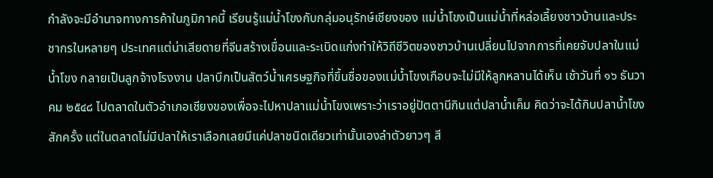กำลังจะมีอำนาจทางการค้าในภูมิภาคนี้ เรียนรู้แม่น้ำโขงกับกลุ่มอนุรักษ์เชียงของ แม่น้ำโขงเป็นแม่น้ำที่หล่อเลี้ยงชาวบ้านและประชากรในหลายๆ ประเทศแต่น่าเสียดายที่จีนสร้างเขื่อนและระเบิดแก่งทำให้วิถีชีวิตของชาวบ้านเปลี่ยนไปจากการที่เคยจับปลาในแม่น้ำโขง กลายเป็นลูกจ้างโรงงาน ปลาบึกเป็นสัตว์น้ำเศรษฐกิจที่ขึ้นชื่อของแม่น้ำโขงเกือบจะไม่มีให้ลูกหลานได้เห็น เช้าวันที่ ๑๖ ธันวาคม ๒๕๔๘ ไปตลาดในตัวอำเภอเชียงของเพื่อจะไปหาปลาแม่น้ำโขงเพราะว่าเราอยู่ปัตตานีกินแต่ปลาน้ำเค็ม คิดว่าจะได้กินปลาน้ำโขงสักครั้ง แต่ในตลาดไม่มีปลาให้เราเลือกเลยมีแค่ปลาชนิดเดียวเท่านั้นเองลำตัวยาวๆ สี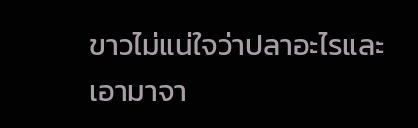ขาวไม่แน่ใจว่าปลาอะไรและเอามาจา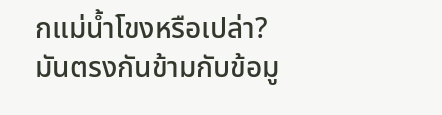กแม่น้ำโขงหรือเปล่า? มันตรงกันข้ามกับข้อมู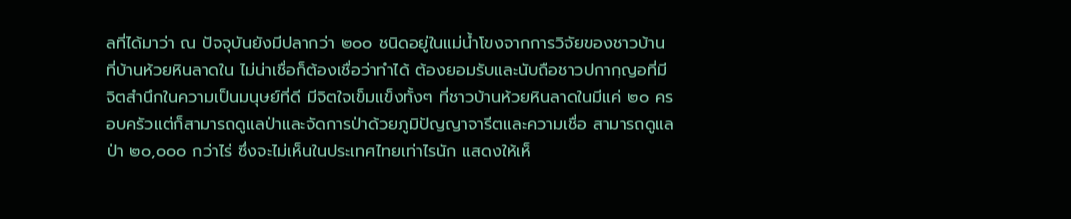ลที่ได้มาว่า ณ ปัจจุบันยังมีปลากว่า ๒๐๐ ชนิดอยู่ในแม่น้ำโขงจากการวิจัยของชาวบ้าน ที่บ้านห้วยหินลาดใน ไม่น่าเชื่อก็ต้องเชื่อว่าทำได้ ต้องยอมรับและนับถือชาวปกากฺญอที่มีจิตสำนึกในความเป็นมนุษย์ที่ดี มีจิตใจเข็มแข็งทั้งๆ ที่ชาวบ้านห้วยหินลาดในมีแค่ ๒๐ ครอบครัวแต่ก็สามารถดูแลป่าและจัดการป่าด้วยภูมิปัญญาจารีตและความเชื่อ สามารถดูแลป่า ๒๐,๐๐๐ กว่าไร่ ซึ่งจะไม่เห็นในประเทศไทยเท่าไรนัก แสดงให้เห็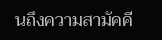นถึงความสามัคคี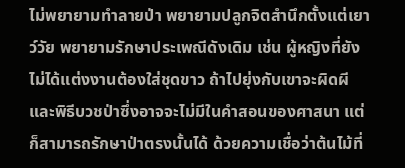ไม่พยายามทำลายป่า พยายามปลูกจิตสำนึกตั้งแต่เยาว์วัย พยายามรักษาประเพณีดังเดิม เช่น ผู้หญิงที่ยังไม่ได้แต่งงานต้องใส่ชุดขาว ถ้าไปยุ่งกับเขาจะผิดผี และพิธีบวชป่าซึ่งอาจจะไม่มีในคำสอนของศาสนา แต่ก็สามารถรักษาป่าตรงนั้นได้ ด้วยความเชื่อว่าต้นไม้ที่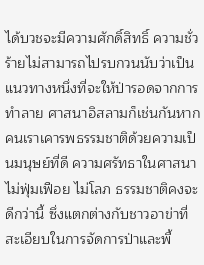ได้บวชจะมีความศักดิ์สิทธิ์ ความชั่วร้ายไม่สามารถไปรบกวนนับว่าเป็นแนวทางหนึ่งที่จะให้ป่ารอดจากการทำลาย ศาสนาอิสลามก็เช่นกันหากคนเราเคารพธรรมชาติด้วยความเป็นมนุษย์ที่ดี ความศรัทธาในศาสนา ไม่ฟุ่มเฟือย ไม่โลภ ธรรมชาติคงจะดีกว่านี้ ซึ่งแตกต่างกับชาวอาข่าที่สะเอียบในการจัดการป่าและพื้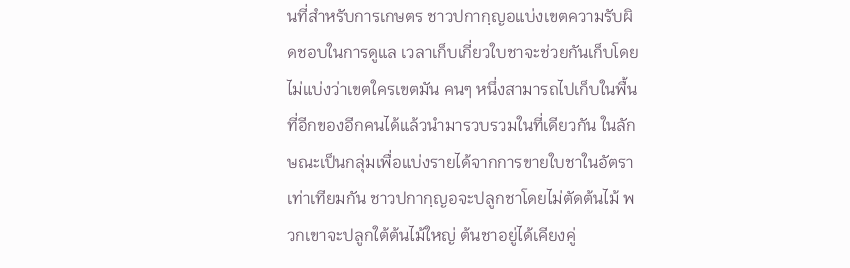นที่สำหรับการเกษตร ชาวปกากฺญอแบ่งเขตความรับผิดชอบในการดูแล เวลาเก็บเกี่ยวใบชาจะช่วยกันเก็บโดยไม่แบ่งว่าเขตใครเขตมัน คนๆ หนึ่งสามารถไปเก็บในพื้นที่อีกของอีกคนได้แล้วนำมารวบรวมในที่เดียวกัน ในลักษณะเป็นกลุ่มเพื่อแบ่งรายได้จากการขายใบชาในอัตราเท่าเทียมกัน ชาวปกากฺญอจะปลูกชาโดยไม่ตัดต้นไม้ พวกเขาจะปลูกใต้ต้นไม้ใหญ่ ต้นชาอยู่ได้เคียงคู่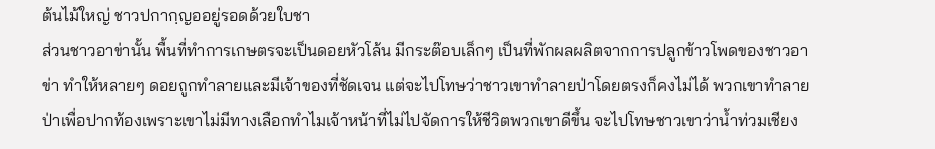ต้นไม้ใหญ่ ชาวปกากฺญออยู่รอดด้วยใบชา
ส่วนชาวอาข่านั้น พื้นที่ทำการเกษตรจะเป็นดอยหัวโล้น มีกระต๊อบเล็กๆ เป็นที่พักผลผลิตจากการปลูกข้าวโพดของชาวอาข่า ทำให้หลายๆ ดอยถูกทำลายและมีเจ้าของที่ชัดเจน แต่จะไปโทษว่าชาวเขาทำลายป่าโดยตรงก็คงไม่ได้ พวกเขาทำลายป่าเพื่อปากท้องเพราะเขาไม่มีทางเลือกทำไมเจ้าหน้าที่ไม่ไปจัดการให้ชีวิตพวกเขาดีขึ้น จะไปโทษชาวเขาว่าน้ำท่วมเชียง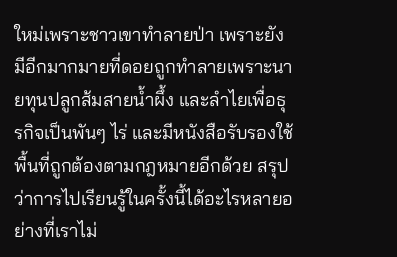ใหม่เพราะชาวเขาทำลายป่า เพราะยังมีอีกมากมายที่ดอยถูกทำลายเพราะนายทุนปลูกส้มสายน้ำผึ้ง และลำไยเพื่อธุรกิจเป็นพันๆ ไร่ และมีหนังสือรับรองใช้พื้นที่ถูกต้องตามกฎหมายอีกด้วย สรุปว่าการไปเรียนรู้ในครั้งนี้ได้อะไรหลายอย่างที่เราไม่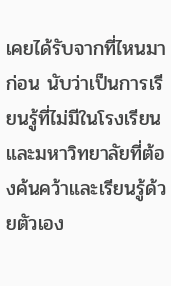เคยได้รับจากที่ไหนมาก่อน นับว่าเป็นการเรียนรู้ที่ไม่มีในโรงเรียนและมหาวิทยาลัยที่ต้องค้นคว้าและเรียนรู้ด้วยตัวเอง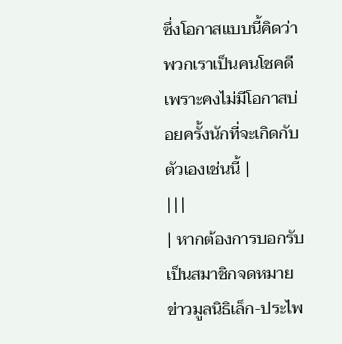ซึ่งโอกาสแบบนี้คิดว่าพวกเราเป็นคนโชคดี เพราะคงไม่มีโอกาสบ่อยครั้งนักที่จะเกิดกับตัวเองเช่นนี้ |
|||
| หากต้องการบอกรับเป็นสมาชิกจดหมายข่าวมูลนิธิเล็ก-ประไพ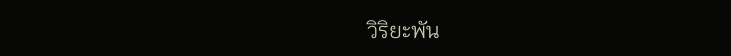วิริยะพัน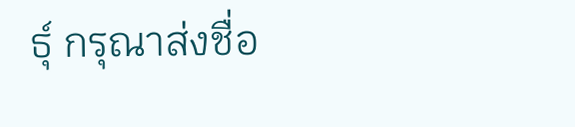ธุ์ กรุณาส่งชื่อ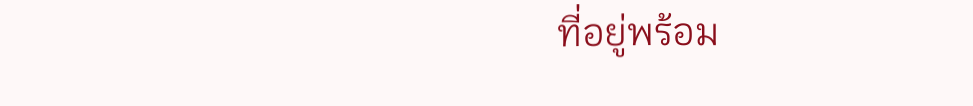ที่อยู่พร้อม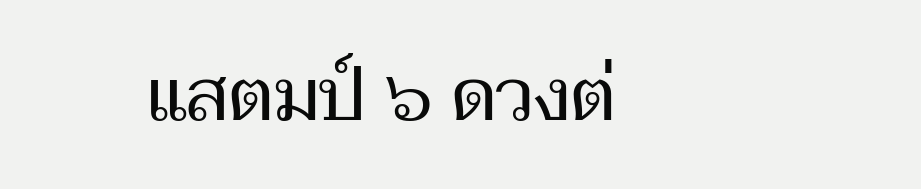แสตมป์ ๖ ดวงต่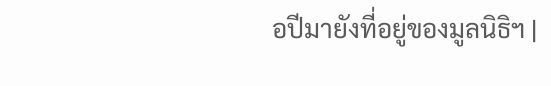อปีมายังที่อยู่ของมูลนิธิฯ |